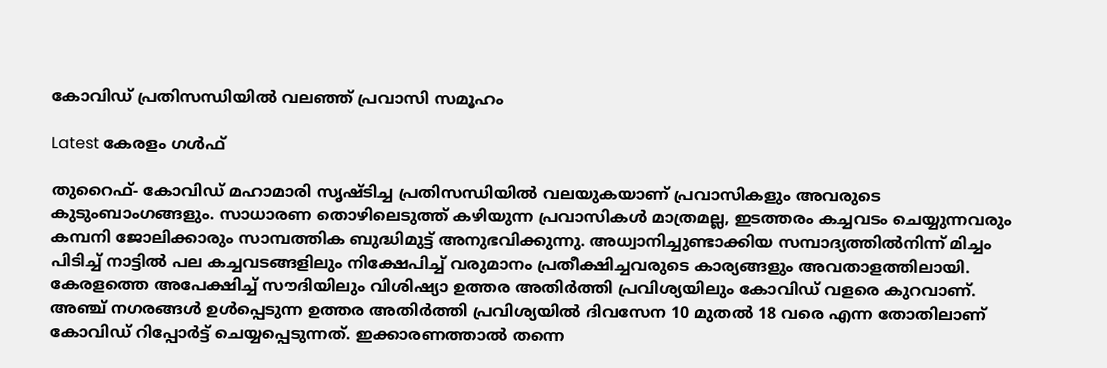കോവിഡ് പ്രതിസന്ധിയിൽ വലഞ്ഞ് പ്രവാസി സമൂഹം

Latest കേരളം ഗൾഫ്

തുറൈഫ്- കോവിഡ് മഹാമാരി സൃഷ്ടിച്ച പ്രതിസന്ധിയിൽ വലയുകയാണ് പ്രവാസികളും അവരുടെ കുടുംബാംഗങ്ങളും. സാധാരണ തൊഴിലെടുത്ത് കഴിയുന്ന പ്രവാസികൾ മാത്രമല്ല, ഇടത്തരം കച്ചവടം ചെയ്യുന്നവരും കമ്പനി ജോലിക്കാരും സാമ്പത്തിക ബുദ്ധിമുട്ട് അനുഭവിക്കുന്നു. അധ്വാനിച്ചുണ്ടാക്കിയ സമ്പാദ്യത്തിൽനിന്ന് മിച്ചം പിടിച്ച് നാട്ടിൽ പല കച്ചവടങ്ങളിലും നിക്ഷേപിച്ച് വരുമാനം പ്രതീക്ഷിച്ചവരുടെ കാര്യങ്ങളും അവതാളത്തിലായി. കേരളത്തെ അപേക്ഷിച്ച് സൗദിയിലും വിശിഷ്യാ ഉത്തര അതിർത്തി പ്രവിശ്യയിലും കോവിഡ് വളരെ കുറവാണ്. അഞ്ച് നഗരങ്ങൾ ഉൾപ്പെടുന്ന ഉത്തര അതിർത്തി പ്രവിശ്യയിൽ ദിവസേന 10 മുതൽ 18 വരെ എന്ന തോതിലാണ് കോവിഡ് റിപ്പോർട്ട് ചെയ്യപ്പെടുന്നത്. ഇക്കാരണത്താൽ തന്നെ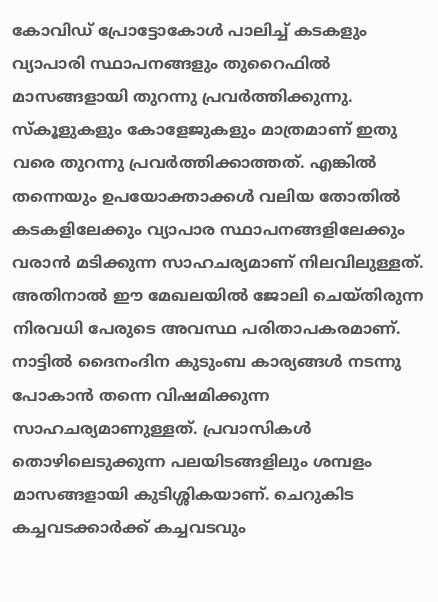കോവിഡ് പ്രോട്ടോകോൾ പാലിച്ച് കടകളും വ്യാപാരി സ്ഥാപനങ്ങളും തുറൈഫിൽ മാസങ്ങളായി തുറന്നു പ്രവർത്തിക്കുന്നു. സ്‌കൂളുകളും കോളേജുകളും മാത്രമാണ് ഇതു വരെ തുറന്നു പ്രവർത്തിക്കാത്തത്. എങ്കിൽ തന്നെയും ഉപയോക്താക്കൾ വലിയ തോതിൽ കടകളിലേക്കും വ്യാപാര സ്ഥാപനങ്ങളിലേക്കും വരാൻ മടിക്കുന്ന സാഹചര്യമാണ് നിലവിലുള്ളത്. അതിനാൽ ഈ മേഖലയിൽ ജോലി ചെയ്തിരുന്ന നിരവധി പേരുടെ അവസ്ഥ പരിതാപകരമാണ്.
നാട്ടിൽ ദൈനംദിന കുടുംബ കാര്യങ്ങൾ നടന്നു പോകാൻ തന്നെ വിഷമിക്കുന്ന സാഹചര്യമാണുള്ളത്. പ്രവാസികൾ തൊഴിലെടുക്കുന്ന പലയിടങ്ങളിലും ശമ്പളം മാസങ്ങളായി കുടിശ്ശികയാണ്. ചെറുകിട കച്ചവടക്കാർക്ക് കച്ചവടവും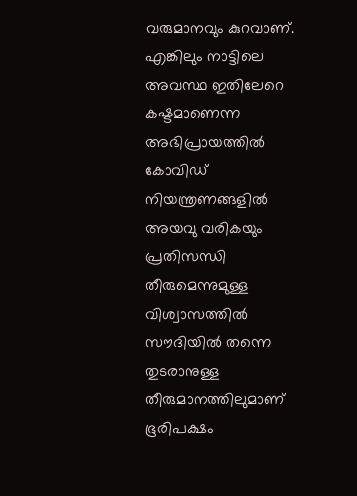വരുമാനവും കുറവാണ്. എങ്കിലും നാട്ടിലെ അവസ്ഥ ഇതിലേറെ കഷ്ടമാണെന്ന അഭിപ്രായത്തിൽ കോവിഡ് നിയന്ത്രണങ്ങളിൽ അയവു വരികയും പ്രതിസന്ധി തീരുമെന്നുമുള്ള വിശ്വാസത്തിൽ സൗദിയിൽ തന്നെ തുടരാനുള്ള തീരുമാനത്തിലുമാണ് ഭൂരിപക്ഷം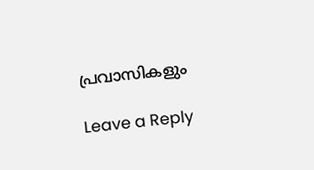പ്രവാസികളും

Leave a Reply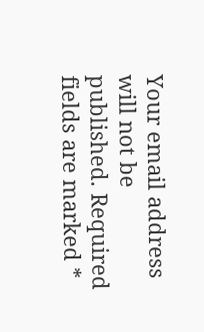Your email address will not be published. Required fields are marked *